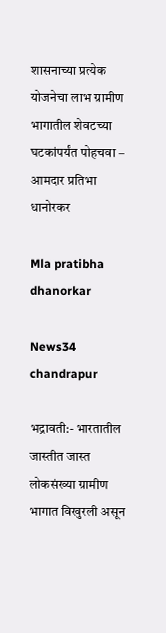शासनाच्या प्रत्येक योजनेचा लाभ ग्रामीण भागातील शेवटच्या घटकांपर्यंत पोहचवा – आमदार प्रतिभा धानोरकर

Mla pratibha dhanorkar

News34 chandrapur

भद्रावती:- भारतातील जास्तीत जास्त लोकसंख्या ग्रामीण भागात विखुरली असून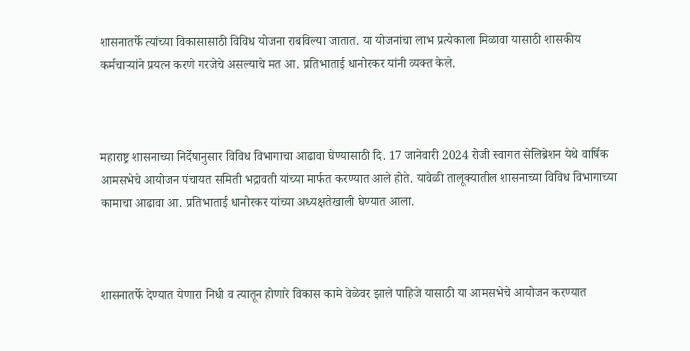शासनातर्फे त्यांच्या विकासासाठी विविध योजना राबविल्या जातात. या योजनांचा लाभ प्रत्येकाला मिळावा यासाठी शासकीय कर्मचाऱ्यांने प्रयत्न करणे गरजेचे असल्याचे मत आ. प्रतिभाताई धानोरकर यांनी व्यक्त केले.



महाराष्ट्र शासनाच्या निर्देषानुसार विविध विभागाचा आढावा घेण्यासाठी दि. 17 जानेवारी 2024 रोजी स्वागत सेलिब्रेशन येथे वार्षिक आमसभेचे आयोजन पंचायत समिती भद्रावती यांच्या मार्फत करण्यात आले होते. यावेळी तालूक्यातील शासनाच्या विविध विभागाच्या कामाचा आढावा आ. प्रतिभाताई धानोरकर यांच्या अध्यक्षतेखाली घेण्यात आला.



शासनातर्फे देण्यात येणारा निधी व त्यातून होणारे विकास कामे वेळेवर झाले पाहिजे यासाठी या आमसभेचे आयोजन करण्यात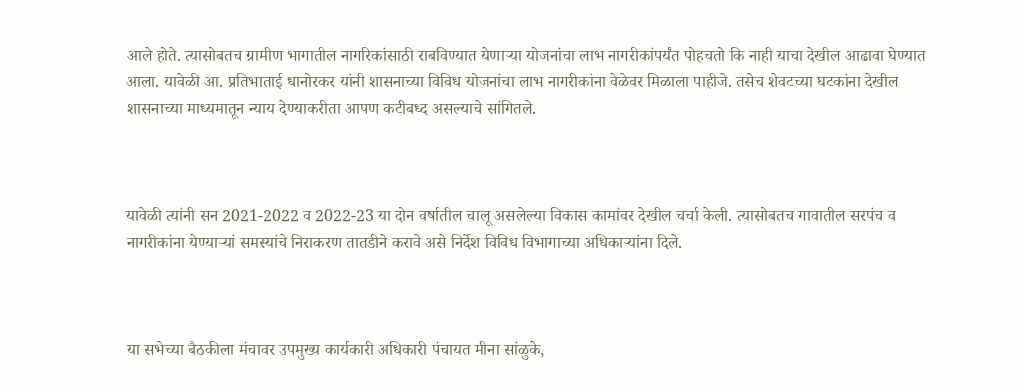आले होते. त्यासोबतच ग्रामीण भागातील नागरिकांसाठी राबविण्यात येणाऱ्या योजनांचा लाभ नागरीकांपर्यंत पोहचतो कि नाही याचा देखील आढावा घेण्यात आला. यावेळी आ. प्रतिभाताई धानोरकर यांनी शासनाच्या विविध योजनांचा लाभ नागरीकांना वेळेवर मिळाला पाहीजे. तसेच शेवटच्या घटकांना देखील शासनाच्या माध्यमातून न्याय देण्याकरीता आपण कटीबध्द असल्याचे सांगितले.



यावेळी त्यांनी सन 2021-2022 व 2022-23 या दोन वर्षातील चालू असलेल्या विकास कामांवर देखील चर्चा केली. त्यासोबतच गावातील सरपंच व नागरीकांना येण्याऱ्यां समस्यांचे निराकरण तातडीने करावे असे निर्देश विविध विभागाच्या अधिकाऱ्यांना दिले.



या सभेच्या बैठकीला मंचावर उपमुख्य कार्यकारी अधिकारी पंचायत मीना सांळुके,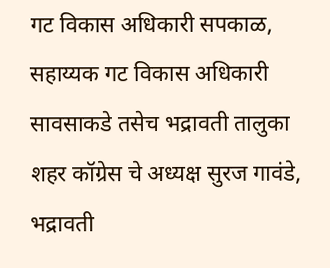गट विकास अधिकारी सपकाळ, सहाय्यक गट विकास अधिकारी सावसाकडे तसेच भद्रावती तालुका शहर कॉग्रेस चे अध्यक्ष सुरज गावंडे, भद्रावती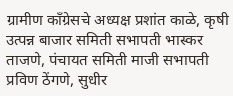ग्रामीण काँग्रेसचे अध्यक्ष प्रशांत काळे, कृषी उत्पन्न बाजार समिती सभापती भास्कर ताजणे, पंचायत समिती माजी सभापती प्रविण ठेंगणे, सुधीर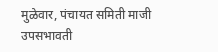मुळेवार, पंचायत समिती माजी उपसभावती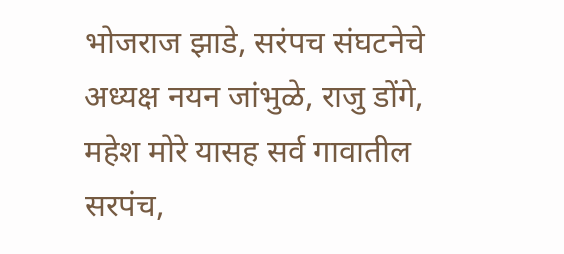भोजराज झाडे, सरंपच संघटनेचे अध्यक्ष नयन जांभुळे, राजु डोंगे, महेश मोरे यासह सर्व गावातील सरपंच,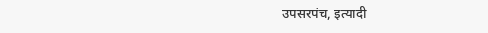उपसरपंच, इत्यादी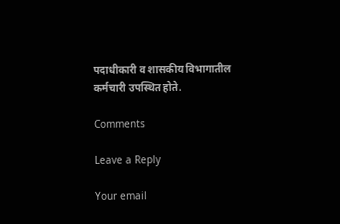पदाधीकारी व शासकीय विभागातील कर्मचारी उपस्थित होते.

Comments

Leave a Reply

Your email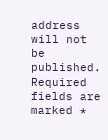address will not be published. Required fields are marked *